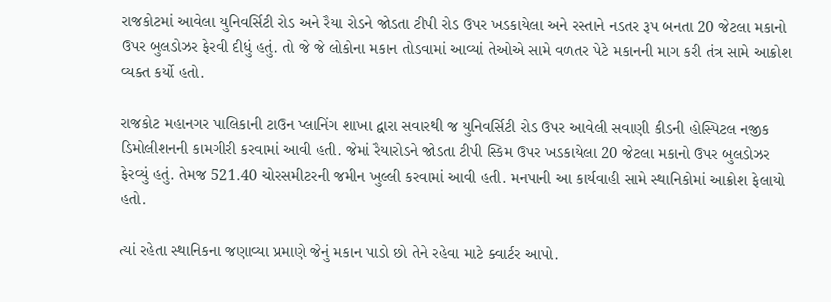રાજકોટમાં આવેલા યુનિવર્સિટી રોડ અને રૈયા રોડને જોડતા ટીપી રોડ ઉપર ખડકાયેલા અને રસ્તાને નડતર રૂપ બનતા 20 જેટલા મકાનો ઉપર બુલડોઝર ફેરવી દીધું હતું. તો જે જે લોકોના મકાન તોડવામાં આવ્યાં તેઓએ સામે વળતર પેટે મકાનની માગ કરી તંત્ર સામે આક્રોશ વ્યક્ત કર્યો હતો.

રાજકોટ મહાનગર પાલિકાની ટાઉન પ્લાનિંગ શાખા દ્વારા સવારથી જ યુનિવર્સિટી રોડ ઉપર આવેલી સવાણી કીડની હોસ્પિટલ નજીક ડિમોલીશનની કામગીરી કરવામાં આવી હતી. જેમાં રૈયારોડને જોડતા ટીપી સ્કિમ ઉપર ખડકાયેલા 20 જેટલા મકાનો ઉપર બુલડોઝર ફેરવ્યું હતું. તેમજ 521.40 ચોરસમીટરની જમીન ખુલ્લી કરવામાં આવી હતી. મનપાની આ કાર્યવાહી સામે સ્થાનિકોમાં આક્રોશ ફેલાયો હતો.

ત્યાં રહેતા સ્થાનિકના જણાવ્યા પ્રમાણે જેનું મકાન પાડો છો તેને રહેવા માટે ક્વાર્ટર આપો.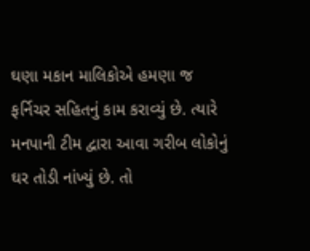ઘણા મકાન માલિકોએ હમણા જ ફર્નિચર સહિતનું કામ કરાવ્યું છે. ત્યારે મનપાની ટીમ દ્વારા આવા ગરીબ લોકોનું ઘર તોડી નાંખ્યું છે. તો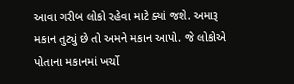આવા ગરીબ લોકો રહેવા માટે ક્યાં જશે. અમારૂ મકાન તુટ્યું છે તો અમને મકાન આપો. જે લોકોએ પોતાના મકાનમાં ખર્ચો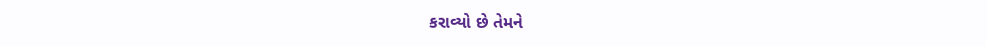કરાવ્યો છે તેમને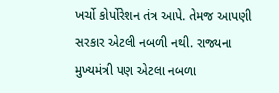ખર્ચો કોર્પોરેશન તંત્ર આપે. તેમજ આપણી સરકાર એટલી નબળી નથી. રાજ્યના મુખ્યમંત્રી પણ એટલા નબળા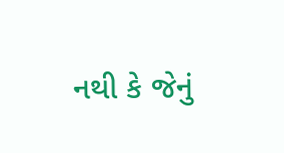નથી કે જેનું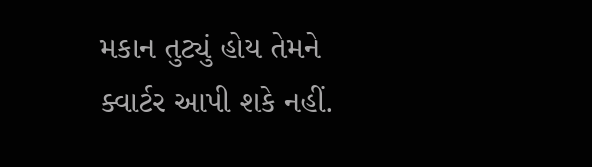મકાન તુટ્યું હોય તેમને ક્વાર્ટર આપી શકે નહીં.